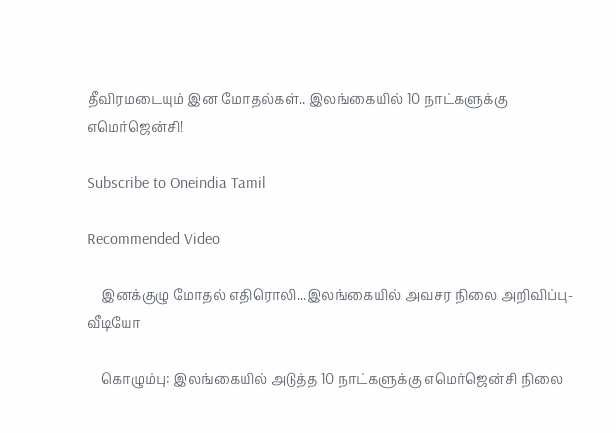தீவிரமடையும் இன மோதல்கள்.. இலங்கையில் 10 நாட்களுக்கு எமெர்ஜென்சி!

Subscribe to Oneindia Tamil

Recommended Video

    இனக்குழு மோதல் எதிரொலி...இலங்கையில் அவசர நிலை அறிவிப்பு- வீடியோ

    கொழும்பு: இலங்கையில் அடுத்த 10 நாட்களுக்கு எமெர்ஜென்சி நிலை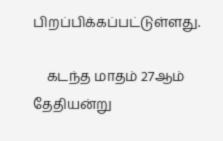பிறப்பிக்கப்பட்டுள்ளது.

    கடந்த மாதம் 27ஆம் தேதியன்று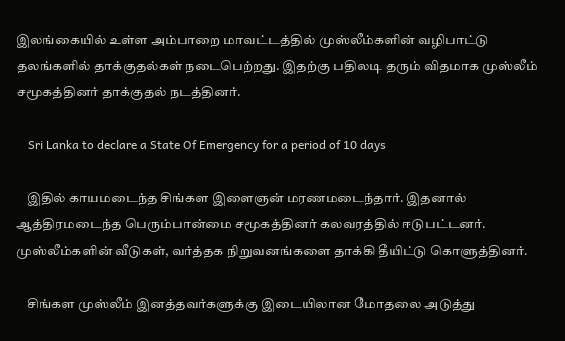இலங்கையில் உள்ள அம்பாறை மாவட்டத்தில் முஸ்லீம்களின் வழிபாட்டு தலங்களில் தாக்குதல்கள் நடைபெற்றது. இதற்கு பதிலடி தரும் விதமாக முஸ்லீம் சமூகத்தினர் தாக்குதல் நடத்தினர்.

    Sri Lanka to declare a State Of Emergency for a period of 10 days

    இதில் காயமடைந்த சிங்கள இளைஞன் மரணமடைந்தார். இதனால் ஆத்திரமடைந்த பெரும்பான்மை சமூகத்தினர் கலவரத்தில் ஈடுபட்டனர். முஸ்லீம்களின் வீடுகள், வர்த்தக நிறுவனங்களை தாக்கி தீயிட்டு கொளுத்தினர்.

    சிங்கள முஸ்லீம் இனத்தவர்களுக்கு இடையிலான மோதலை அடுத்து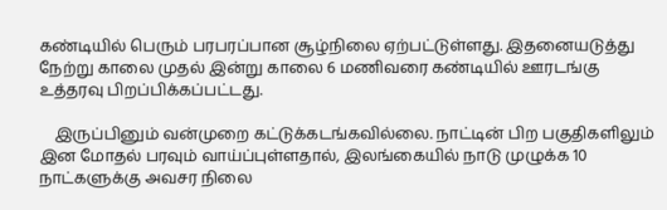கண்டியில் பெரும் பரபரப்பான சூழ்நிலை ஏற்பட்டுள்ளது. இதனையடுத்து நேற்று காலை முதல் இன்று காலை 6 மணிவரை கண்டியில் ஊரடங்கு உத்தரவு பிறப்பிக்கப்பட்டது.

    இருப்பினும் வன்முறை கட்டுக்கடங்கவில்லை. நாட்டின் பிற பகுதிகளிலும் இன மோதல் பரவும் வாய்ப்புள்ளதால், இலங்கையில் நாடு முழுக்க 10 நாட்களுக்கு அவசர நிலை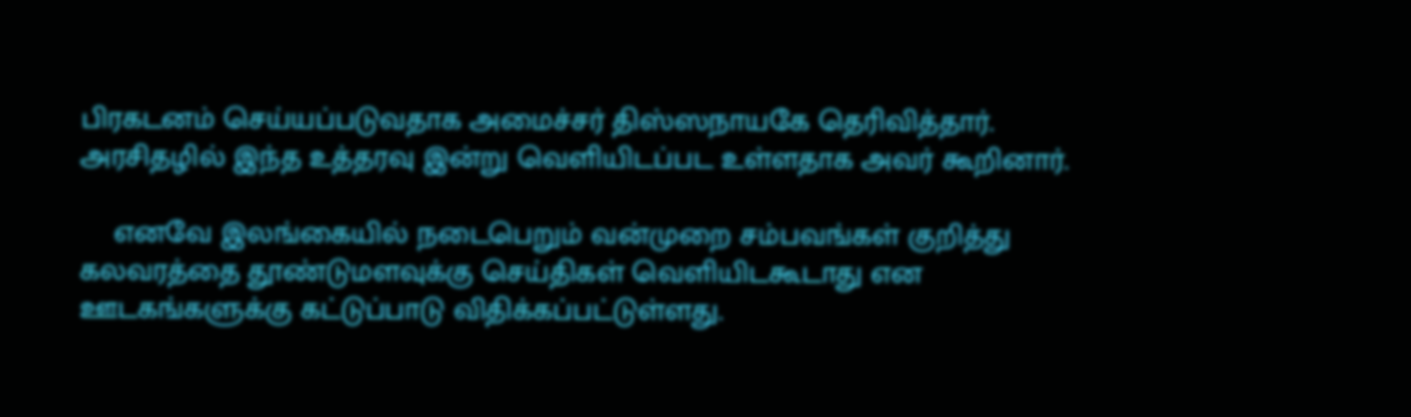பிரகடனம் செய்யப்படுவதாக அமைச்சர் திஸ்ஸநாயகே தெரிவித்தார். அரசிதழில் இந்த உத்தரவு இன்று வெளியிடப்பட உள்ளதாக அவர் கூறினார்.

    எனவே இலங்கையில் நடைபெறும் வன்முறை சம்பவங்கள் குறித்து கலவரத்தை தூண்டுமளவுக்கு செய்திகள் வெளியிடகூடாது என ஊடகங்களுக்கு கட்டுப்பாடு விதிக்கப்பட்டுள்ளது.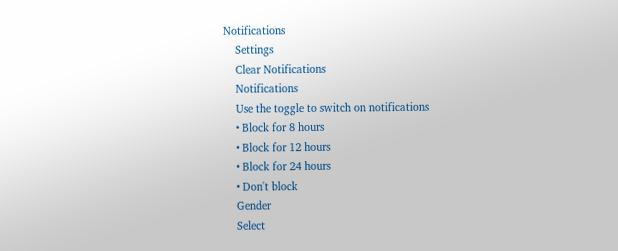Notifications
    Settings
    Clear Notifications
    Notifications
    Use the toggle to switch on notifications
    • Block for 8 hours
    • Block for 12 hours
    • Block for 24 hours
    • Don't block
    Gender
    Select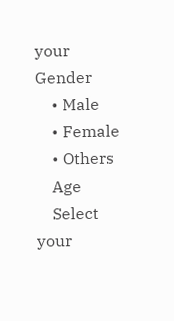your Gender
    • Male
    • Female
    • Others
    Age
    Select your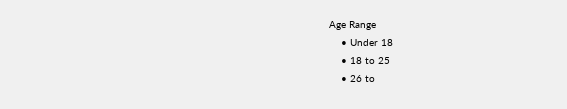Age Range
    • Under 18
    • 18 to 25
    • 26 to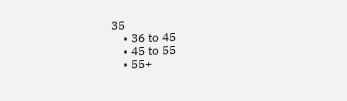35
    • 36 to 45
    • 45 to 55
    • 55+